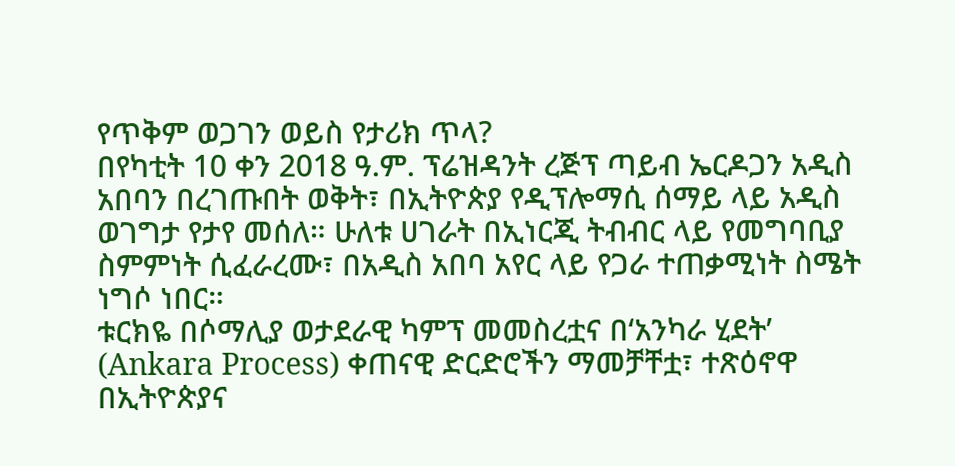የጥቅም ወጋገን ወይስ የታሪክ ጥላ?
በየካቲት 10 ቀን 2018 ዓ.ም. ፕሬዝዳንት ረጅፕ ጣይብ ኤርዶጋን አዲስ አበባን በረገጡበት ወቅት፣ በኢትዮጵያ የዲፕሎማሲ ሰማይ ላይ አዲስ ወገግታ የታየ መሰለ። ሁለቱ ሀገራት በኢነርጂ ትብብር ላይ የመግባቢያ ስምምነት ሲፈራረሙ፣ በአዲስ አበባ አየር ላይ የጋራ ተጠቃሚነት ስሜት ነግሶ ነበር።
ቱርክዬ በሶማሊያ ወታደራዊ ካምፕ መመስረቷና በ‘አንካራ ሂደት’ (Ankara Process) ቀጠናዊ ድርድሮችን ማመቻቸቷ፣ ተጽዕኖዋ በኢትዮጵያና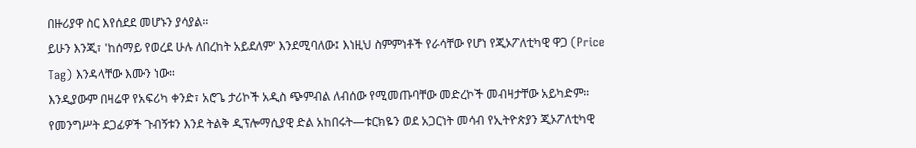በዙሪያዋ ስር እየሰደደ መሆኑን ያሳያል።
ይሁን እንጂ፣ 'ከሰማይ የወረደ ሁሉ ለበረከት አይደለም' እንደሚባለው፤ እነዚህ ስምምነቶች የራሳቸው የሆነ የጂኦፖለቲካዊ ዋጋ (Price Tag) እንዳላቸው እሙን ነው።
እንዲያውም በዛሬዋ የአፍሪካ ቀንድ፣ አሮጌ ታሪኮች አዲስ ጭምብል ለብሰው የሚመጡባቸው መድረኮች መብዛታቸው አይካድም።
የመንግሥት ደጋፊዎች ጉብኝቱን እንደ ትልቅ ዲፕሎማሲያዊ ድል አከበሩት—ቱርክዬን ወደ አጋርነት መሳብ የኢትዮጵያን ጂኦፖለቲካዊ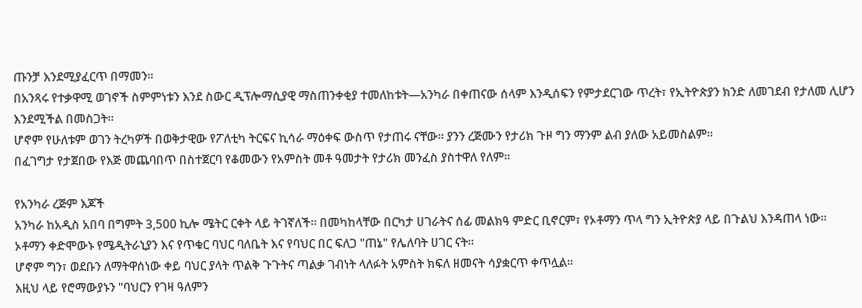ጡንቻ እንደሚያፈርጥ በማመን።
በአንጻሩ የተቃዋሚ ወገኖች ስምምነቱን እንደ ስውር ዲፕሎማሲያዊ ማስጠንቀቂያ ተመለከቱት—አንካራ በቀጠናው ሰላም እንዲሰፍን የምታደርገው ጥረት፣ የኢትዮጵያን ክንድ ለመገደብ የታለመ ሊሆን እንደሚችል በመስጋት።
ሆኖም የሁለቱም ወገን ትረካዎች በወቅታዊው የፖለቲካ ትርፍና ኪሳራ ማዕቀፍ ውስጥ የታጠሩ ናቸው። ያንን ረጅሙን የታሪክ ጉዞ ግን ማንም ልብ ያለው አይመስልም።
በፈገግታ የታጀበው የእጅ መጨባበጥ በስተጀርባ የቆመውን የአምስት መቶ ዓመታት የታሪክ መንፈስ ያስተዋለ የለም።

የአንካራ ረጅም እጆች
አንካራ ከአዲስ አበባ በግምት 3,500 ኪሎ ሜትር ርቀት ላይ ትገኛለች። በመካከላቸው በርካታ ሀገራትና ሰፊ መልክዓ ምድር ቢኖርም፣ የኦቶማን ጥላ ግን ኢትዮጵያ ላይ በጉልህ እንዳጠላ ነው። ኦቶማን ቀድሞውኑ የሜዲትራኒያን እና የጥቁር ባህር ባለቤት እና የባህር በር ፍለጋ "ጠኔ" የሌለባት ሀገር ናት።
ሆኖም ግን፣ ወደቡን ለማትዋሰነው ቀይ ባህር ያላት ጥልቅ ጉጉትና ጣልቃ ገብነት ላለፉት አምስት ክፍለ ዘመናት ሳያቋርጥ ቀጥሏል።
እዚህ ላይ የሮማውያኑን "ባህርን የገዛ ዓለምን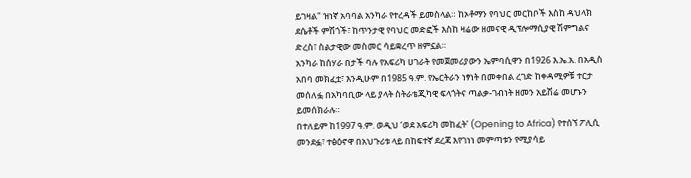ይገዛል" ዝነኛ አባባል አንካራ የተረዳች ይመስላል። ከኦቶማን የባህር መርከቦች እስከ ዳህላክ ደሴቶች ምሽጎች፣ ከጥንታዊ የባህር መድፎች እስከ ዛሬው ዘመናዊ ዲፕሎማሲያዊ ሽምግልና ድረስ፣ ስልታዊው መስመር ሳይቋረጥ ዘምኗል።
አንካራ ከሰሃራ በታች ባሉ የአፍሪካ ሀገራት የመጀመሪያውን ኤምባሲዋን በ1926 እ.ኤ.አ. በአዲስ አበባ መክፈቷ፣ እንዲሁም በ1985 ዓ.ም. የኤርትራን ነፃነት በመቀበል ረገድ ከቀዳሚዎቹ ተርታ መሰለፏ በአካባቢው ላይ ያላት ስትራቴጂካዊ ፍላጎትና ጣልቃ-ገብነት ዘመን አይሽሬ መሆኑን ይመሰክራሉ።
በተለይም ከ1997 ዓ.ም. ወዲህ ‘ወደ አፍሪካ መከፈት’ (Opening to Africa) የተሰኘ ፖሊሲ መንደፏ፣ ተፅዕኖዋ በአህጉሪቱ ላይ በከፍተኛ ደረጃ እየገነነ መምጣቱን የሚያሳይ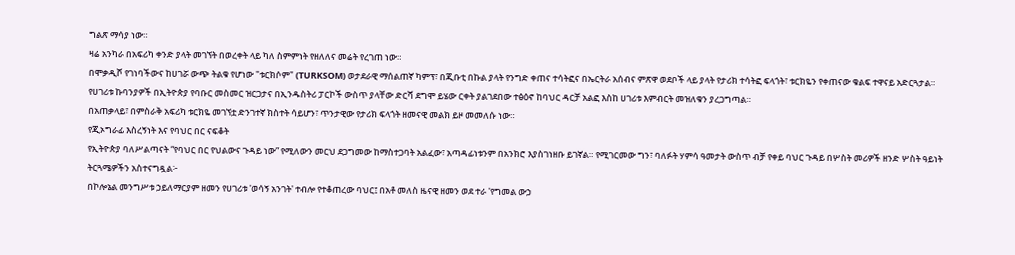ግልጽ ማሳያ ነው።
ዛሬ አንካራ በአፍሪካ ቀንድ ያላት መገኘት በወረቀት ላይ ካለ ስምምነት የዘለለና መሬት የረገጠ ነው።
በሞቃዲሾ የገነባችውና ከሀገሯ ውጭ ትልቁ የሆነው "ቱርክሶም" (TURKSOM) ወታደራዊ ማሰልጠኛ ካምፕ፣ በጂቡቲ በኩል ያላት የንግድ ቀጠና ተሳትፎና በኤርትራ አሰብና ምጽዋ ወደቦች ላይ ያላት የታሪክ ተሳትፎ ፍላጎት፣ ቱርክዬን የቀጠናው ቁልፍ ተዋናይ አድርጓታል።
የሀገሪቱ ኩባንያዎች በኢትዮጵያ የባቡር መስመር ዝርጋታና በኢንዱስትሪ ፓርኮች ውስጥ ያላቸው ድርሻ ደግሞ ይሄው ርቀት ያልገደበው ተፅዕኖ ከባህር ዳርቻ አልፎ እስከ ሀገሪቱ እምብርት መዝለቁን ያረጋግጣል።
በአጠቃላይ፣ በምስራቅ አፍሪካ ቱርክዬ መገኘቷ ድንገተኛ ክስተት ሳይሆን፣ ጥንታዊው የታሪክ ፍላጎት ዘመናዊ መልክ ይዞ መመለሱ ነው።
የጂኦግራፊ እስረኝነት እና የባህር በር ናፍቆት
የኢትዮጵያ ባለሥልጣናት “የባህር በር የህልውና ጉዳይ ነው” የሚለውን መርህ ደጋግመው ከማስተጋባት አልፈው፣ አጣዳፊነቱንም በአንክሮ እያስገነዘቡ ይገኛል። የሚገርመው ግን፣ ባለፉት ሃምሳ ዓመታት ውስጥ ብቻ የቀይ ባህር ጉዳይ በሦስት መሪዎች ዘንድ ሦስት ዓይነት ትርጓሜዎችን አስተናግዷል፦
በኮሎኔል መንግሥቱ ኃይለማርያም ዘመን የሀገሪቱ 'ወሳኝ አንገት' ተብሎ የተቆጠረው ባህር፤ በአቶ መለስ ዜናዊ ዘመን ወደ ተራ 'የግመል ውኃ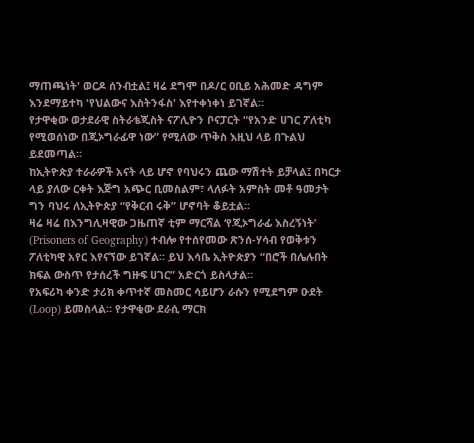ማጠጫነት' ወርዶ ሰንብቷል፤ ዛሬ ደግሞ በዶ/ር ዐቢይ አሕመድ ዳግም እንደማይተካ 'የህልውና እስትንፋስ' እየተቀነቀነ ይገኛል።
የታዋቂው ወታደራዊ ስትራቴጂስት ናፖሊዮን ቦናፓርት “የአንድ ሀገር ፖለቲካ የሚወሰነው በጂኦግራፊዋ ነው” የሚለው ጥቅስ እዚህ ላይ በጉልህ ይደመጣል።
ከኢትዮጵያ ተራራዎች አናት ላይ ሆኖ የባህሩን ጨው ማሽተት ይቻላል፤ በካርታ ላይ ያለው ርቀት እጅግ አጭር ቢመስልም፣ ላለፉት አምስት መቶ ዓመታት ግን ባህሩ ለኢትዮጵያ “የቅርብ ሩቅ” ሆኖባት ቆይቷል።
ዛሬ ዛሬ በእንግሊዛዊው ጋዜጠኛ ቲም ማርሻል ‘የጂኦግራፊ እስረኝነት’ (Prisoners of Geography) ተብሎ የተሰየመው ጽንሰ-ሃሳብ የወቅቱን ፖለቲካዊ አየር እየናኘው ይገኛል። ይህ እሳቤ ኢትዮጵያን “በሮች በሌሉበት ክፍል ውስጥ የታሰረች ግዙፍ ሀገር” አድርጎ ይስላታል።
የአፍሪካ ቀንድ ታሪክ ቀጥተኛ መስመር ሳይሆን ራሱን የሚደግም ዑደት (Loop) ይመስላል። የታዋቂው ደራሲ ማርክ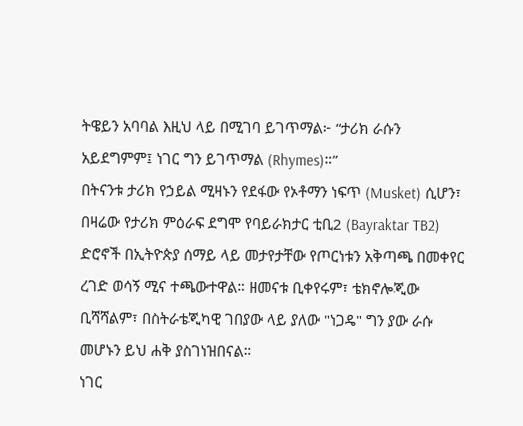ትዌይን አባባል እዚህ ላይ በሚገባ ይገጥማል፦ “ታሪክ ራሱን አይደግምም፤ ነገር ግን ይገጥማል (Rhymes)።”
በትናንቱ ታሪክ የኃይል ሚዛኑን የደፋው የኦቶማን ነፍጥ (Musket) ሲሆን፣ በዛሬው የታሪክ ምዕራፍ ደግሞ የባይራክታር ቲቢ2 (Bayraktar TB2) ድሮኖች በኢትዮጵያ ሰማይ ላይ መታየታቸው የጦርነቱን አቅጣጫ በመቀየር ረገድ ወሳኝ ሚና ተጫውተዋል። ዘመናቱ ቢቀየሩም፣ ቴክኖሎጂው ቢሻሻልም፣ በስትራቴጂካዊ ገበያው ላይ ያለው "ነጋዴ" ግን ያው ራሱ መሆኑን ይህ ሐቅ ያስገነዝበናል።
ነገር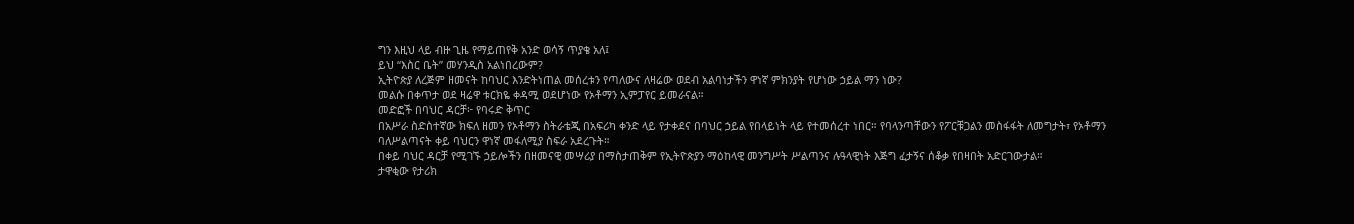ግን እዚህ ላይ ብዙ ጊዜ የማይጠየቅ አንድ ወሳኝ ጥያቄ አለ፤
ይህ “እስር ቤት” መሃንዲስ አልነበረውም?
ኢትዮጵያ ለረጅም ዘመናት ከባህር እንድትነጠል መሰረቱን የጣለውና ለዛሬው ወደብ አልባነታችን ዋነኛ ምክንያት የሆነው ኃይል ማን ነው?
መልሱ በቀጥታ ወደ ዛሬዋ ቱርክዬ ቀዳሚ ወደሆነው የኦቶማን ኢምፓየር ይመራናል።
መድፎች በባህር ዳርቻ፦ የባሩድ ቅጥር
በአሥራ ስድስተኛው ክፍለ ዘመን የኦቶማን ስትራቴጂ በአፍሪካ ቀንድ ላይ የታቀደና በባህር ኃይል የበላይነት ላይ የተመሰረተ ነበር። የባላንጣቸውን የፖርቹጋልን መስፋፋት ለመግታት፣ የኦቶማን ባለሥልጣናት ቀይ ባህርን ዋነኛ መፋለሚያ ስፍራ አደረጉት።
በቀይ ባህር ዳርቻ የሚገኙ ኃይሎችን በዘመናዊ መሣሪያ በማስታጠቅም የኢትዮጵያን ማዕከላዊ መንግሥት ሥልጣንና ሉዓላዊነት እጅግ ፈታኝና ሰቆቃ የበዛበት አድርገውታል።
ታዋቂው የታሪክ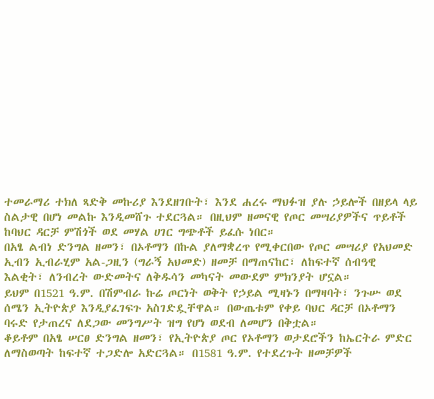ተመራማሪ ተክለ ጻድቅ መኩሪያ እንደዘገቡት፣ እንደ ሐረሩ ማህፉዝ ያሉ ኃይሎች በዘይላ ላይ ስልታዊ በሆነ መልኩ እንዲመሸጉ ተደርጓል። በዚህም ዘመናዊ የጦር መሣሪያዎችና ጥይቶች ከባህር ዳርቻ ምሽጎች ወደ መሃል ሀገር ግጭቶች ይፈሱ ነበር።
በአፄ ልብነ ድንግል ዘመን፣ በኦቶማን በኩል ያለማቋረጥ የሚቀርበው የጦር መሣሪያ የአህመድ ኢብን ኢብራሂም አል-ጋዚን (ግራኝ አህመድ) ዘመቻ በማጠናከር፣ ለከፍተኛ ሰብዓዊ እልቂት፣ ለንብረት ውድመትና ለቅዱሳን መካናት መውደም ምክንያት ሆኗል።
ይህም በ1521 ዓ.ም. በሽምብራ ኩሬ ጦርነት ወቅት የኃይል ሚዛኑን በማዛባት፣ ንጉሡ ወደ ሰሜን ኢትዮጵያ እንዲያፈገፍጉ አስገድዷቸዋል። በውጤቱም የቀይ ባህር ዳርቻ በኦቶማን ባሩድ የታጠረና ለደጋው መንግሥት ዝግ የሆነ ወደብ ለመሆን በቅቷል።
ቆይቶም በአፄ ሠርፀ ድንግል ዘመን፣ የኢትዮጵያ ጦር የኦቶማን ወታደሮችን ከኤርትራ ምድር ለማስወጣት ከፍተኛ ተጋድሎ አድርጓል። በ1581 ዓ.ም. የተደረጉት ዘመቻዎች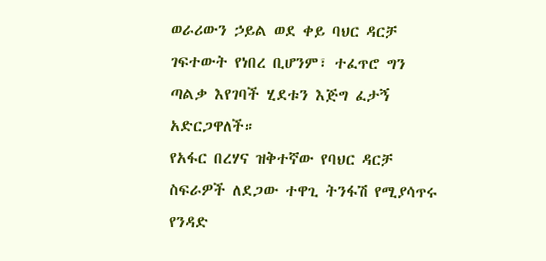ወራሪውን ኃይል ወደ ቀይ ባህር ዳርቻ ገፍተውት የነበረ ቢሆንም፣ ተፈጥሮ ግን ጣልቃ እየገባች ሂደቱን እጅግ ፈታኝ አድርጋዋለች።
የአፋር በረሃና ዝቅተኛው የባህር ዳርቻ ስፍራዎች ለደጋው ተዋጊ ትንፋሽ የሚያሳጥሩ የንዳድ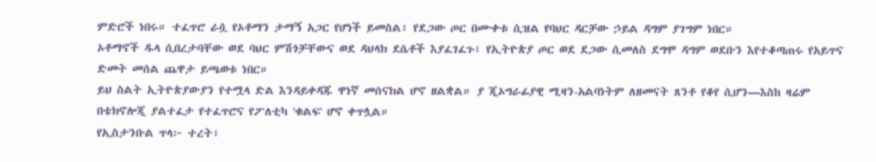ምድሮች ነበሩ። ተፈጥሮ ራሷ የኦቶማን ታማኝ አጋር የሆነች ይመስል፣ የደጋው ጦር በሙቀቱ ሲዝል የባህር ዳርቻው ኃይል ዳግም ያገግም ነበር።
ኦቶማኖች ዱላ ሲበረታባቸው ወደ ባህር ምሽጎቻቸውና ወደ ዳህላክ ደሴቶች እያፈገፈጉ፣ የኢትዮጵያ ጦር ወደ ደጋው ሲመለስ ደግሞ ዳግም ወደቡን እየተቆጣጠሩ የአይጥና ድመት መሰል ጨዋታ ይጫወቱ ነበር።
ይህ ስልት ኢትዮጵያውያን የተሟላ ድል እንዳይቀዳጁ ዋነኛ መሰናክል ሆኖ ዘልቋል። ያ ጂኦግራፊያዊ ሚዛን-አልባነትም ለዘመናት ጸንቶ የቆየ ሲሆን—እስከ ዛሬም በቴክኖሎጂ ያልተፈታ የተፈጥሮና የፖለቲካ 'ቁልፍ' ሆኖ ቀጥሏል።
የኢስታንቡል ጥላ፦ ተረት፣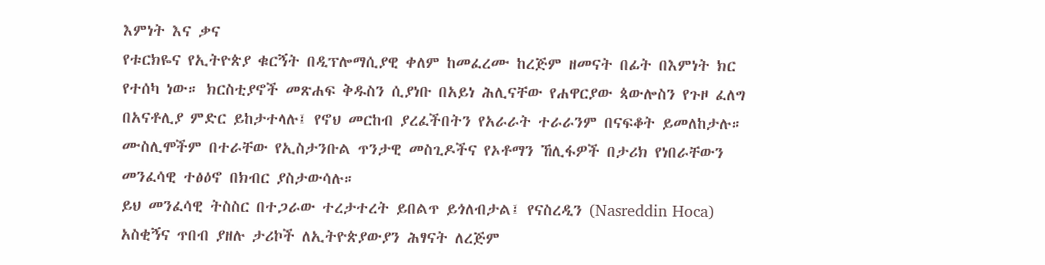እምነት እና ቃና
የቱርክዬና የኢትዮጵያ ቁርኝት በዲፕሎማሲያዊ ቀለም ከመፈረሙ ከረጅም ዘመናት በፊት በእምነት ክር የተሰካ ነው። ክርስቲያኖች መጽሐፍ ቅዱስን ሲያነቡ በአይነ ሕሊናቸው የሐዋርያው ጳውሎስን የጉዞ ፈለግ በአናቶሊያ ምድር ይከታተላሉ፤ የኖህ መርከብ ያረፈችበትን የአራራት ተራራንም በናፍቆት ይመለከታሉ።
ሙስሊሞችም በተራቸው የኢስታንቡል ጥንታዊ መስጊዶችና የኦቶማን ኸሊፋዎች በታሪክ የነበራቸውን መንፈሳዊ ተፅዕኖ በክብር ያስታውሳሉ።
ይህ መንፈሳዊ ትስስር በተጋራው ተረታተረት ይበልጥ ይጎለብታል፤ የናስረዲን (Nasreddin Hoca) አስቂኝና ጥበብ ያዘሉ ታሪኮች ለኢትዮጵያውያን ሕፃናት ለረጅም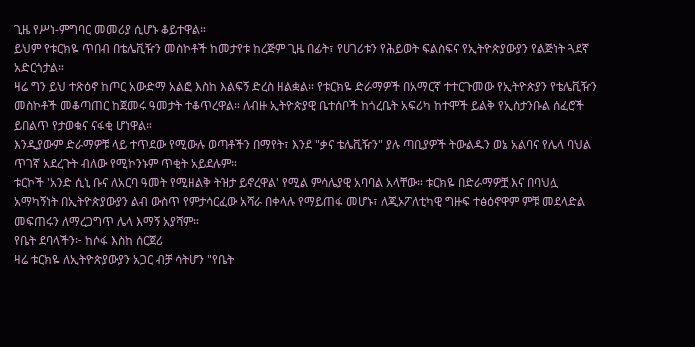ጊዜ የሥነ-ምግባር መመሪያ ሲሆኑ ቆይተዋል።
ይህም የቱርክዬ ጥበብ በቴሌቪዥን መስኮቶች ከመታየቱ ከረጅም ጊዜ በፊት፣ የሀገሪቱን የሕይወት ፍልስፍና የኢትዮጵያውያን የልጅነት ጓደኛ አድርጎታል።
ዛሬ ግን ይህ ተጽዕኖ ከጦር አውድማ አልፎ እስከ እልፍኝ ድረስ ዘልቋል። የቱርክዬ ድራማዎች በአማርኛ ተተርጉመው የኢትዮጵያን የቴሌቪዥን መስኮቶች መቆጣጠር ከጀመሩ ዓመታት ተቆጥረዋል። ለብዙ ኢትዮጵያዊ ቤተሰቦች ከጎረቤት አፍሪካ ከተሞች ይልቅ የኢስታንቡል ሰፈሮች ይበልጥ የታወቁና ናፋቂ ሆነዋል።
እንዲያውም ድራማዎቹ ላይ ተጥደው የሚውሉ ወጣቶችን በማየት፣ እንደ "ቃና ቴሌቪዥን" ያሉ ጣቢያዎች ትውልዱን ወኔ አልባና የሌላ ባህል ጥገኛ አደረጉት ብለው የሚኮንኑም ጥቂት አይደሉም።
ቱርኮች 'አንድ ሲኒ ቡና ለአርባ ዓመት የሚዘልቅ ትዝታ ይኖረዋል' የሚል ምሳሌያዊ አባባል አላቸው። ቱርክዬ በድራማዎቿ እና በባህሏ አማካኝነት በኢትዮጵያውያን ልብ ውስጥ የምታሳርፈው አሻራ በቀላሉ የማይጠፋ መሆኑ፣ ለጂኦፖለቲካዊ ግዙፍ ተፅዕኖዋም ምቹ መደላድል መፍጠሩን ለማረጋግጥ ሌላ እማኝ አያሻም።
የቤት ደባላችን፦ ከሶፋ እስከ ሰርጀሪ
ዛሬ ቱርክዬ ለኢትዮጵያውያን አጋር ብቻ ሳትሆን "የቤት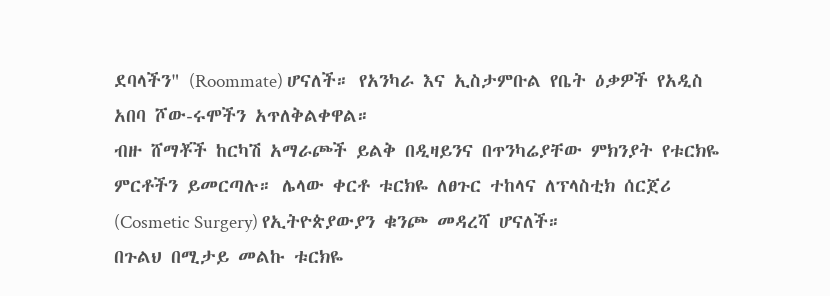ደባላችን" (Roommate) ሆናለች። የአንካራ እና ኢስታምቡል የቤት ዕቃዎች የአዲስ አበባ ሾው-ሩሞችን አጥለቅልቀዋል።
ብዙ ሸማቾች ከርካሽ አማራጮች ይልቅ በዲዛይንና በጥንካሬያቸው ምክንያት የቱርክዬ ምርቶችን ይመርጣሉ። ሌላው ቀርቶ ቱርክዬ ለፀጉር ተከላና ለፕላስቲክ ሰርጀሪ (Cosmetic Surgery) የኢትዮጵያውያን ቁንጮ መዳረሻ ሆናለች።
በጉልህ በሚታይ መልኩ ቱርክዬ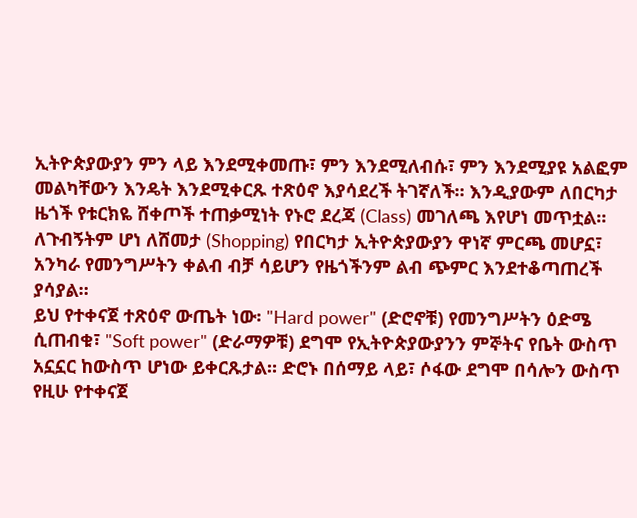ኢትዮጵያውያን ምን ላይ እንደሚቀመጡ፣ ምን እንደሚለብሱ፣ ምን እንደሚያዩ አልፎም መልካቸውን እንዴት እንደሚቀርጹ ተጽዕኖ እያሳደረች ትገኛለች። እንዲያውም ለበርካታ ዜጎች የቱርክዬ ሸቀጦች ተጠቃሚነት የኑሮ ደረጃ (Class) መገለጫ እየሆነ መጥቷል።
ለጉብኝትም ሆነ ለሸመታ (Shopping) የበርካታ ኢትዮጵያውያን ዋነኛ ምርጫ መሆኗ፣ አንካራ የመንግሥትን ቀልብ ብቻ ሳይሆን የዜጎችንም ልብ ጭምር እንደተቆጣጠረች ያሳያል።
ይህ የተቀናጀ ተጽዕኖ ውጤት ነው፡ "Hard power" (ድሮኖቹ) የመንግሥትን ዕድሜ ሲጠብቁ፣ "Soft power" (ድራማዎቹ) ደግሞ የኢትዮጵያውያንን ምኞትና የቤት ውስጥ አኗኗር ከውስጥ ሆነው ይቀርጹታል። ድሮኑ በሰማይ ላይ፣ ሶፋው ደግሞ በሳሎን ውስጥ የዚሁ የተቀናጀ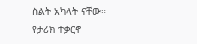ስልት አካላት ናቸው።
የታሪክ ተቃርኖ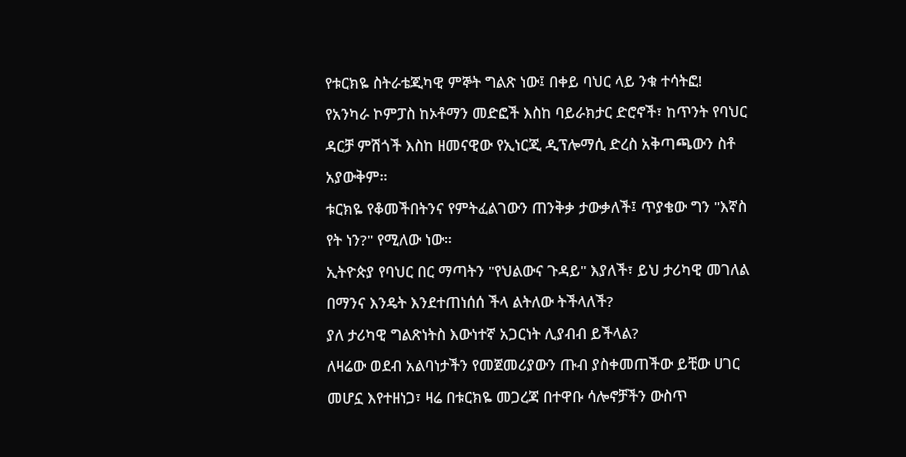የቱርክዬ ስትራቴጂካዊ ምኞት ግልጽ ነው፤ በቀይ ባህር ላይ ንቁ ተሳትፎ!
የአንካራ ኮምፓስ ከኦቶማን መድፎች እስከ ባይራክታር ድሮኖች፣ ከጥንት የባህር ዳርቻ ምሽጎች እስከ ዘመናዊው የኢነርጂ ዲፕሎማሲ ድረስ አቅጣጫውን ስቶ አያውቅም።
ቱርክዬ የቆመችበትንና የምትፈልገውን ጠንቅቃ ታውቃለች፤ ጥያቄው ግን "እኛስ የት ነን?" የሚለው ነው።
ኢትዮጵያ የባህር በር ማጣትን "የህልውና ጉዳይ" እያለች፣ ይህ ታሪካዊ መገለል በማንና እንዴት እንደተጠነሰሰ ችላ ልትለው ትችላለች?
ያለ ታሪካዊ ግልጽነትስ እውነተኛ አጋርነት ሊያብብ ይችላል?
ለዛሬው ወደብ አልባነታችን የመጀመሪያውን ጡብ ያስቀመጠችው ይቺው ሀገር መሆኗ እየተዘነጋ፣ ዛሬ በቱርክዬ መጋረጃ በተዋቡ ሳሎኖቻችን ውስጥ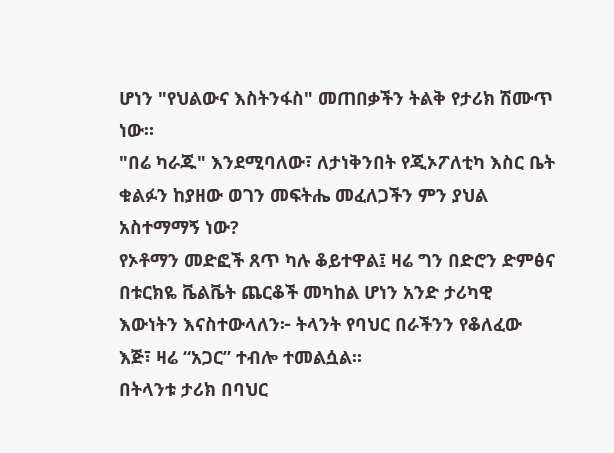ሆነን "የህልውና እስትንፋስ" መጠበቃችን ትልቅ የታሪክ ሽሙጥ ነው።
"በሬ ካራጁ" እንደሚባለው፣ ለታነቅንበት የጂኦፖለቲካ እስር ቤት ቁልፉን ከያዘው ወገን መፍትሔ መፈለጋችን ምን ያህል አስተማማኝ ነው?
የኦቶማን መድፎች ጸጥ ካሉ ቆይተዋል፤ ዛሬ ግን በድሮን ድምፅና በቱርክዬ ቬልቬት ጨርቆች መካከል ሆነን አንድ ታሪካዊ እውነትን እናስተውላለን፦ ትላንት የባህር በራችንን የቆለፈው እጅ፣ ዛሬ “አጋር” ተብሎ ተመልሷል።
በትላንቱ ታሪክ በባህር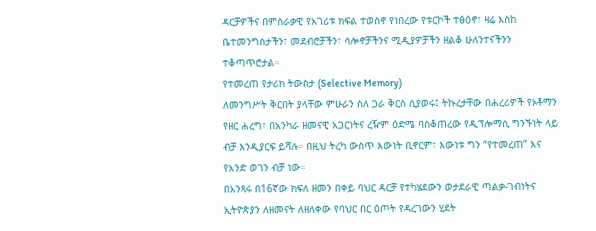ዳርቻዎችና በምስራቃዊ የአገሪቱ ክፍል ተወስኖ የነበረው የቱርኮች ተፅዕኖ፣ ዛሬ እስከ ቤተመንግስታችን፣ መደብሮቻችን፣ ሳሎኖቻችንና ሚዲያዎቻችን ዘልቆ ሁለንተናችንን ተቆጣጥሮታል።
የተመረጠ የታሪክ ትውስታ (Selective Memory)
ለመንግሥት ቅርበት ያላቸው ምሁራን ስለ ጋራ ቅርስ ሲያወሩ፤ ትኩረታቸው በሐረሪዎች የኦቶማን የዘር ሐረግ፣ በአንካራ ዘመናዊ አጋርነትና ረዥም ዕድሜ ባስቆጠረው የዲፕሎማሲ ግንኙነት ላይ ብቻ እንዲያርፍ ይሻሉ። በዚህ ትረካ ውስጥ እውነት ቢኖርም፣ እውነቱ ግን “የተመረጠ” እና የአንድ ወገን ብቻ ነው።
በአንጻሩ በ16ኛው ክፍለ ዘመን በቀይ ባህር ዳርቻ የተካሄደውን ወታደራዊ ጣልቃ-ገብነትና ኢትዮጵያን ለዘመናት ለዘለቀው የባህር በር ዕጦት የዳረገውን ሂደት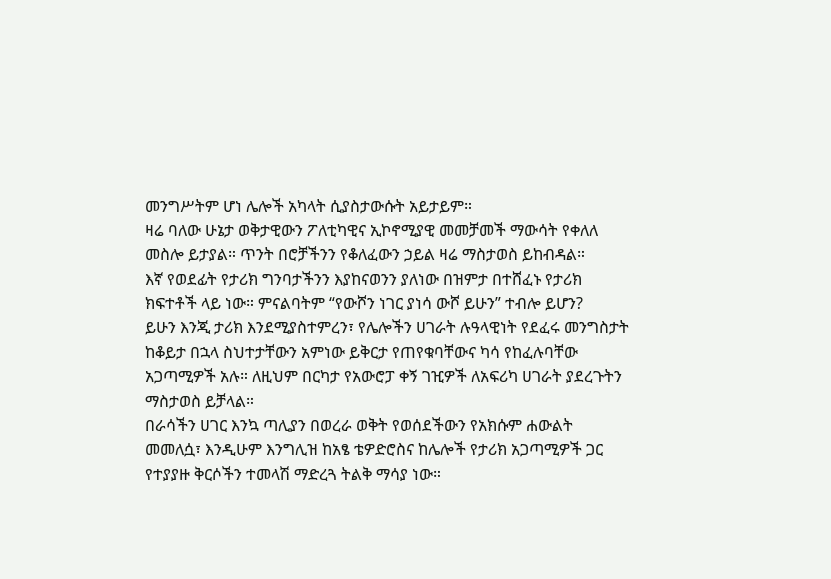መንግሥትም ሆነ ሌሎች አካላት ሲያስታውሱት አይታይም።
ዛሬ ባለው ሁኔታ ወቅታዊውን ፖለቲካዊና ኢኮኖሚያዊ መመቻመች ማውሳት የቀለለ መስሎ ይታያል። ጥንት በሮቻችንን የቆለፈውን ኃይል ዛሬ ማስታወስ ይከብዳል።
እኛ የወደፊት የታሪክ ግንባታችንን እያከናወንን ያለነው በዝምታ በተሸፈኑ የታሪክ ክፍተቶች ላይ ነው። ምናልባትም “የውሾን ነገር ያነሳ ውሾ ይሁን” ተብሎ ይሆን?
ይሁን እንጂ ታሪክ እንደሚያስተምረን፣ የሌሎችን ሀገራት ሉዓላዊነት የደፈሩ መንግስታት ከቆይታ በኋላ ስህተታቸውን አምነው ይቅርታ የጠየቁባቸውና ካሳ የከፈሉባቸው አጋጣሚዎች አሉ። ለዚህም በርካታ የአውሮፓ ቀኝ ገዢዎች ለአፍሪካ ሀገራት ያደረጉትን ማስታወስ ይቻላል።
በራሳችን ሀገር እንኳ ጣሊያን በወረራ ወቅት የወሰደችውን የአክሱም ሐውልት መመለሷ፣ እንዲሁም እንግሊዝ ከአፄ ቴዎድሮስና ከሌሎች የታሪክ አጋጣሚዎች ጋር የተያያዙ ቅርሶችን ተመላሽ ማድረጓ ትልቅ ማሳያ ነው።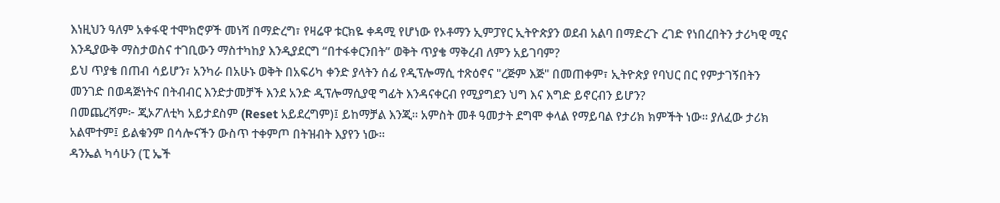እነዚህን ዓለም አቀፋዊ ተሞክሮዎች መነሻ በማድረግ፣ የዛሬዋ ቱርክዬ ቀዳሚ የሆነው የኦቶማን ኢምፓየር ኢትዮጵያን ወደብ አልባ በማድረጉ ረገድ የነበረበትን ታሪካዊ ሚና እንዲያውቅ ማስታወስና ተገቢውን ማስተካከያ እንዲያደርግ “በተፋቀርንበት” ወቅት ጥያቄ ማቅረብ ለምን አይገባም?
ይህ ጥያቄ በጠብ ሳይሆን፣ አንካራ በአሁኑ ወቅት በአፍሪካ ቀንድ ያላትን ሰፊ የዲፕሎማሲ ተጽዕኖና "ረጅም እጅ" በመጠቀም፣ ኢትዮጵያ የባህር በር የምታገኝበትን መንገድ በወዳጅነትና በትብብር እንድታመቻች እንደ አንድ ዲፕሎማሲያዊ ግፊት እንዳናቀርብ የሚያግደን ህግ እና እግድ ይኖርብን ይሆን?
በመጨረሻም፦ ጂኦፖለቲካ አይታደስም (Reset አይደረግም)፤ ይከማቻል እንጂ። አምስት መቶ ዓመታት ደግሞ ቀላል የማይባል የታሪክ ክምችት ነው። ያለፈው ታሪክ አልሞተም፤ ይልቁንም በሳሎናችን ውስጥ ተቀምጦ በትዝብት እያየን ነው።
ዳንኤል ካሳሁን (ፒ ኤች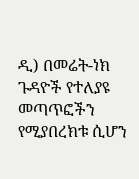ዲ) በመሬት-ነክ ጉዳዮች የተለያዩ መጣጥፎችን የሚያበረክቱ ሲሆን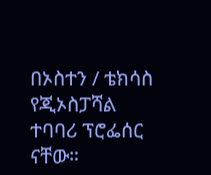በኦስተን / ቴክሳስ የጂኦስፓሻል ተባባሪ ፕሮፌሰር ናቸው።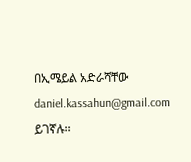በኢሜይል አድራሻቸው daniel.kassahun@gmail.com ይገኛሉ፡፡